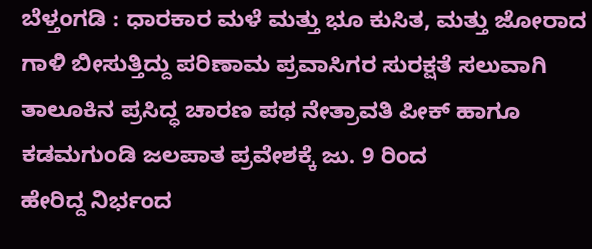ಬೆಳ್ತಂಗಡಿ : ಧಾರಕಾರ ಮಳೆ ಮತ್ತು ಭೂ ಕುಸಿತ, ಮತ್ತು ಜೋರಾದ ಗಾಳಿ ಬೀಸುತ್ತಿದ್ದು ಪರಿಣಾಮ ಪ್ರವಾಸಿಗರ ಸುರಕ್ಷತೆ ಸಲುವಾಗಿ ತಾಲೂಕಿನ ಪ್ರಸಿದ್ಧ ಚಾರಣ ಪಥ ನೇತ್ರಾವತಿ ಪೀಕ್ ಹಾಗೂ ಕಡಮಗುಂಡಿ ಜಲಪಾತ ಪ್ರವೇಶಕ್ಕೆ ಜು. 9 ರಿಂದ
ಹೇರಿದ್ದ ನಿರ್ಭಂದ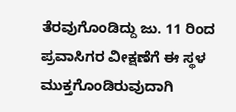ತೆರವುಗೊಂಡಿದ್ದು ಜು. 11 ರಿಂದ ಪ್ರವಾಸಿಗರ ವೀಕ್ಷಣೆಗೆ ಈ ಸ್ಥಳ ಮುಕ್ತಗೊಂಡಿರುವುದಾಗಿ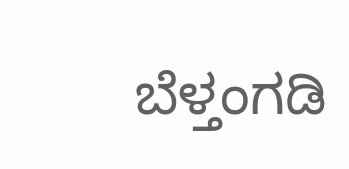ಬೆಳ್ತಂಗಡಿ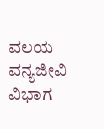ವಲಯ ವನ್ಯಜೀವಿ ವಿಭಾಗ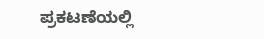ಪ್ರಕಟಣೆಯಲ್ಲಿ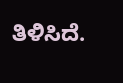ತಿಳಿಸಿದೆ.